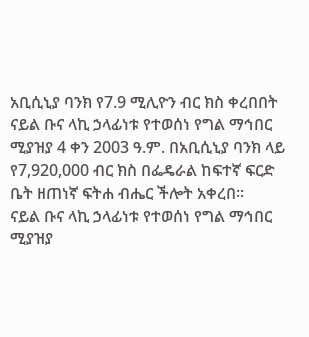አቢሲኒያ ባንክ የ7.9 ሚሊዮን ብር ክስ ቀረበበት
ናይል ቡና ላኪ ኃላፊነቱ የተወሰነ የግል ማኅበር ሚያዝያ 4 ቀን 2003 ዓ.ም. በአቢሲኒያ ባንክ ላይ የ7,920,000 ብር ክስ በፌዴራል ከፍተኛ ፍርድ ቤት ዘጠነኛ ፍትሐ ብሔር ችሎት አቀረበ፡፡
ናይል ቡና ላኪ ኃላፊነቱ የተወሰነ የግል ማኅበር ሚያዝያ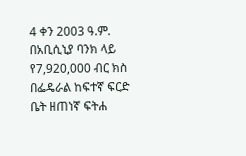4 ቀን 2003 ዓ.ም. በአቢሲኒያ ባንክ ላይ የ7,920,000 ብር ክስ በፌዴራል ከፍተኛ ፍርድ ቤት ዘጠነኛ ፍትሐ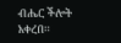ብሔር ችሎት አቀረበ፡፡